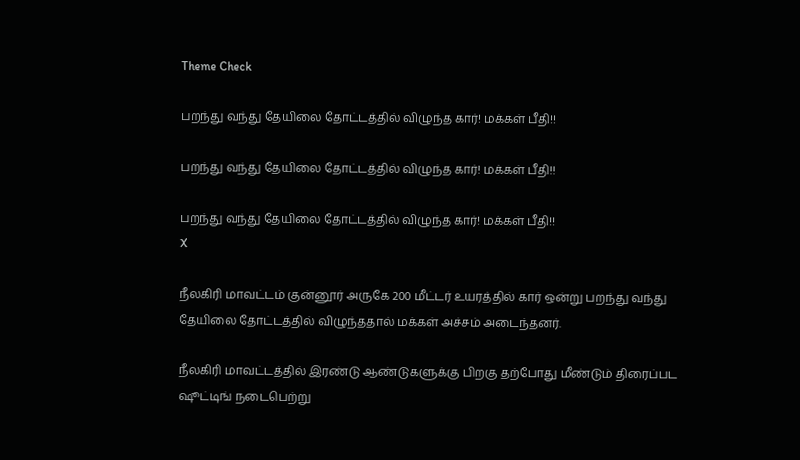Theme Check

பறந்து வந்து தேயிலை தோட்டத்தில் விழுந்த கார்! மக்கள் பீதி!!

பறந்து வந்து தேயிலை தோட்டத்தில் விழுந்த கார்! மக்கள் பீதி!!

பறந்து வந்து தேயிலை தோட்டத்தில் விழுந்த கார்! மக்கள் பீதி!!
X

நீலகிரி மாவட்டம் குன்னூர் அருகே 200 மீட்டர் உயரத்தில் கார் ஒன்று பறந்து வந்து தேயிலை தோட்டத்தில் விழுந்ததால் மக்கள் அச்சம் அடைந்தனர்.

நீலகிரி மாவட்டத்தில் இரண்டு ஆண்டுகளுக்கு பிறகு தற்போது மீண்டும் திரைப்பட ஷூட்டிங் நடைபெற்று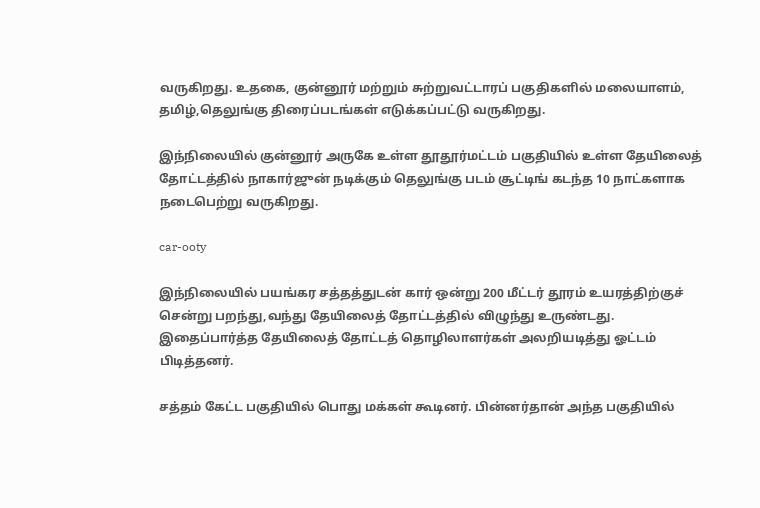வருகிறது. உதகை, குன்னூர் மற்றும் சுற்றுவட்டாரப் பகுதிகளில் மலையாளம், தமிழ்,தெலுங்கு திரைப்படங்கள் எடுக்கப்பட்டு வருகிறது.

இந்நிலையில் குன்னூர் அருகே உள்ள தூதூர்மட்டம் பகுதியில் உள்ள தேயிலைத் தோட்டத்தில் நாகார்ஜுன் நடிக்கும் தெலுங்கு படம் சூட்டிங் கடந்த 10 நாட்களாக நடைபெற்று வருகிறது.

car-ooty

இந்நிலையில் பயங்கர சத்தத்துடன் கார் ஒன்று 200 மீட்டர் தூரம் உயரத்திற்குச் சென்று பறந்து,வந்து தேயிலைத் தோட்டத்தில் விழுந்து உருண்டது. இதைப்பார்த்த தேயிலைத் தோட்டத் தொழிலாளர்கள் அலறியடித்து ஓட்டம் பிடித்தனர்.

சத்தம் கேட்ட பகுதியில் பொது மக்கள் கூடினர். பின்னர்தான் அந்த பகுதியில்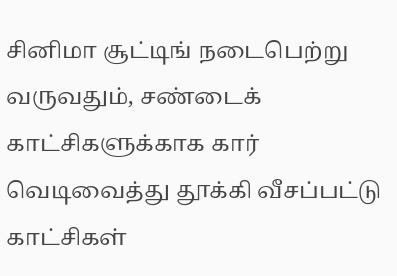சினிமா சூட்டிங் நடைபெற்று வருவதும், சண்டைக் காட்சிகளுக்காக கார் வெடிவைத்து தூக்கி வீசப்பட்டு காட்சிகள்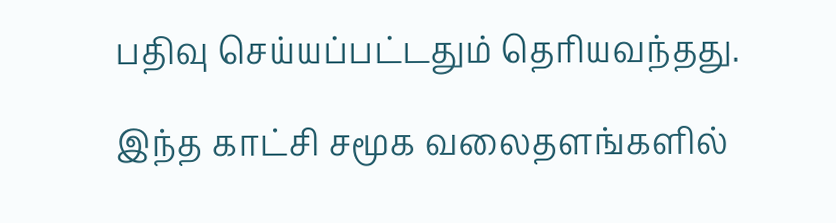பதிவு செய்யப்பட்டதும் தெரியவந்தது.

இந்த காட்சி சமூக வலைதளங்களில்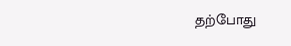தற்போது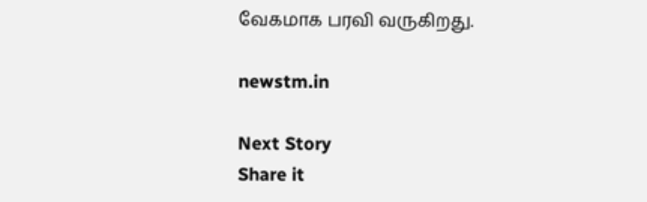வேகமாக பரவி வருகிறது.

newstm.in

Next Story
Share it